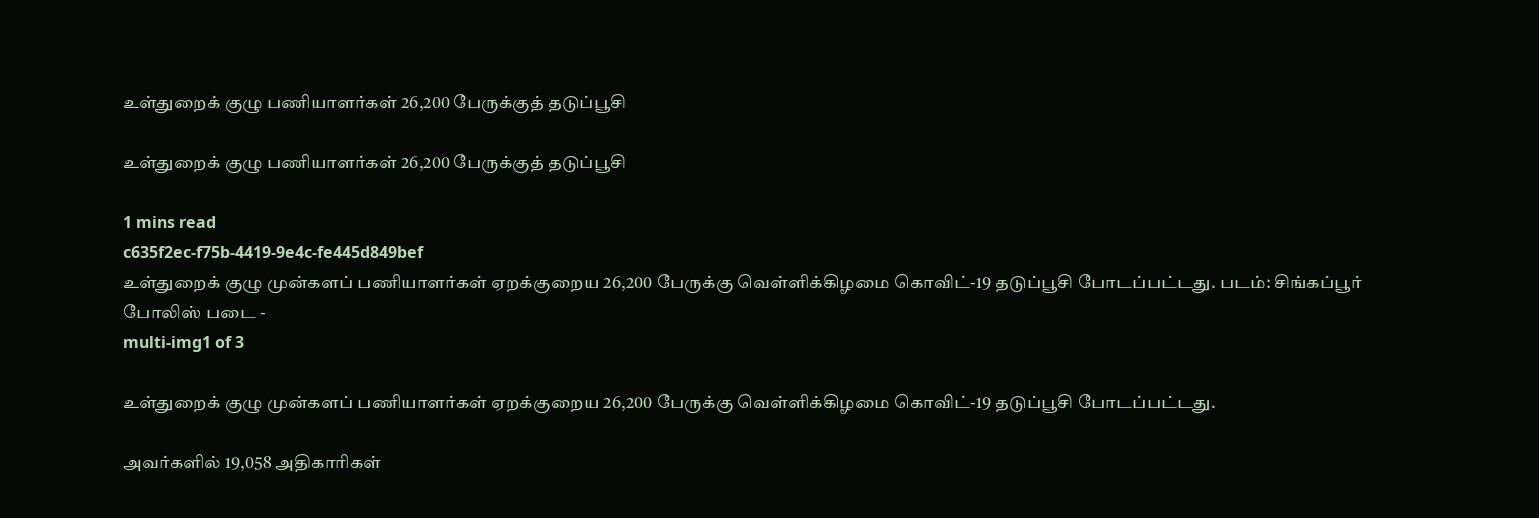உள்துறைக் குழு பணியாளர்கள் 26,200 பேருக்குத் தடுப்பூசி

உள்துறைக் குழு பணியாளர்கள் 26,200 பேருக்குத் தடுப்பூசி

1 mins read
c635f2ec-f75b-4419-9e4c-fe445d849bef
உள்துறைக் குழு முன்களப் பணியாளர்கள் ஏறக்குறைய 26,200 பேருக்கு வெள்ளிக்கிழமை கொவிட்-19 தடுப்பூசி போடப்பட்டது. படம்: சிங்கப்பூர் போலிஸ் படை -
multi-img1 of 3

உள்துறைக் குழு முன்களப் பணியாளர்கள் ஏறக்குறைய 26,200 பேருக்கு வெள்ளிக்கிழமை கொவிட்-19 தடுப்பூசி போடப்பட்டது.

அவர்களில் 19,058 அதிகாரிகள்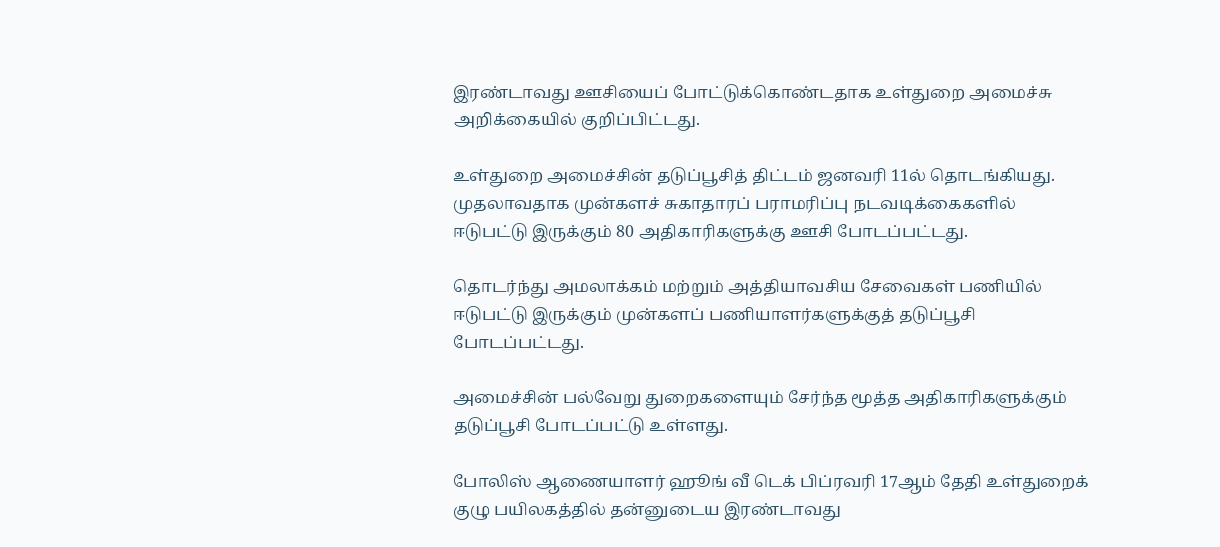இரண்டாவது ஊசியைப் போட்டுக்கொண்டதாக உள்துறை அமைச்சு அறிக்கையில் குறிப்பிட்டது.

உள்துறை அமைச்சின் தடுப்பூசித் திட்டம் ஜனவரி 11ல் தொடங்கியது. முதலாவதாக முன்களச் சுகாதாரப் பராமரிப்பு நடவடிக்கைகளில் ஈடுபட்டு இருக்கும் 80 அதிகாரிகளுக்கு ஊசி போடப்பட்டது.

தொடர்ந்து அமலாக்கம் மற்றும் அத்தியாவசிய சேவைகள் பணியில் ஈடுபட்டு இருக்கும் முன்களப் பணியாளர்களுக்குத் தடுப்பூசி போடப்பட்டது.

அமைச்சின் பல்வேறு துறைகளையும் சேர்ந்த மூத்த அதிகாரிகளுக்கும் தடுப்பூசி போடப்பட்டு உள்ளது.

போலிஸ் ஆணையாளர் ஹூங் வீ டெக் பிப்ரவரி 17ஆம் தேதி உள்துறைக் குழு பயிலகத்தில் தன்னுடைய இரண்டாவது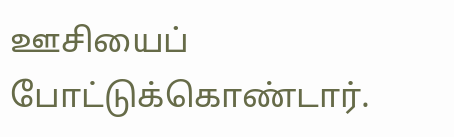ஊசியைப் போட்டுக்கொண்டார்.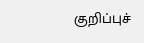குறிப்புச்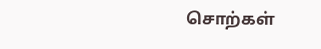சொற்கள்